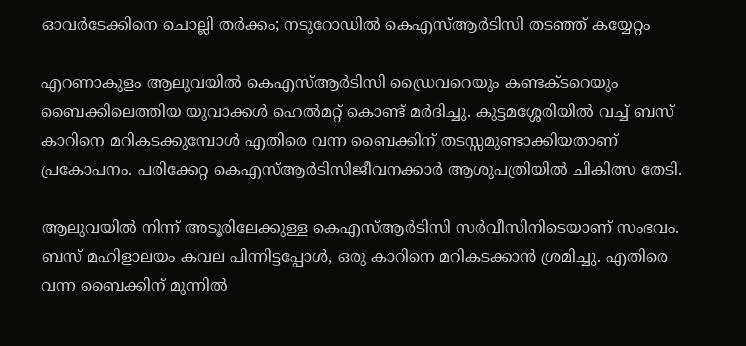ഓവർടേക്കിനെ ചൊല്ലി തർക്കം; നടുറോഡിൽ കെഎസ്ആർടിസി തടഞ്ഞ് കയ്യേറ്റം

എറണാകുളം ആലുവയിൽ കെഎസ്ആർടിസി ഡ്രൈവറെയും കണ്ടക്ടറെയും ബൈക്കിലെത്തിയ യുവാക്കൾ ഹെൽമറ്റ് കൊണ്ട് മർദിച്ചു. കുട്ടമശ്ശേരിയിൽ വച്ച് ബസ് കാറിനെ മറികടക്കുമ്പോൾ എതിരെ വന്ന ബൈക്കിന് തടസ്സമുണ്ടാക്കിയതാണ് പ്രകോപനം. പരിക്കേറ്റ കെഎസ്ആർടിസിജീവനക്കാർ ആശുപത്രിയിൽ ചികിത്സ തേടി.

ആലുവയിൽ നിന്ന് അടൂരിലേക്കുള്ള കെഎസ്ആർടിസി സർവീസിനിടെയാണ് സംഭവം. ബസ് മഹിളാലയം കവല പിന്നിട്ടപ്പോൾ, ഒരു കാറിനെ മറികടക്കാൻ ശ്രമിച്ചു. എതിരെ വന്ന ബൈക്കിന് മുന്നിൽ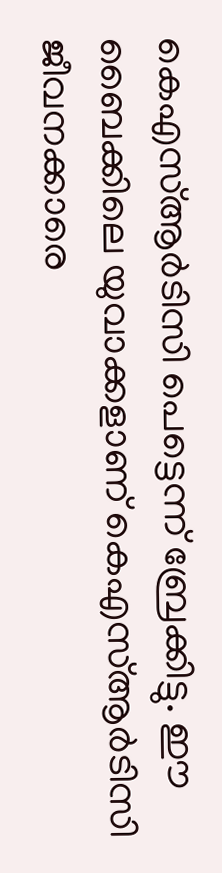കെഎസ്ആർടിസി പെട്ടെന്ന് ബ്രേക്കിട്ടു. ഈ ബൈക്കിലെ യുവാക്കളാണ് കെഎസ്ആർടിസി ജീവനക്കാരെ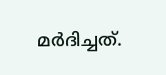മർദിച്ചത്.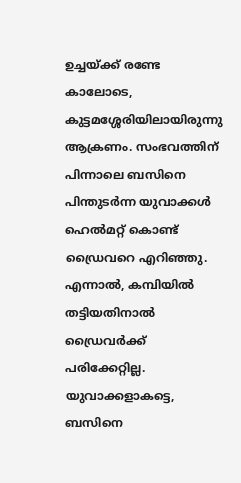ഉച്ചയ്ക്ക് രണ്ടേ കാലോടെ, കുട്ടമശ്ശേരിയിലായിരുന്നു ആക്രണം. സംഭവത്തിന് പിന്നാലെ ബസിനെ പിന്തുടർന്ന യുവാക്കൾ ഹെൽമറ്റ് കൊണ്ട് ഡ്രൈവറെ എറിഞ്ഞു. എന്നാൽ, കമ്പിയിൽ തട്ടിയതിനാൽ ഡ്രൈവർക്ക് പരിക്കേറ്റില്ല. യുവാക്കളാകട്ടെ, ബസിനെ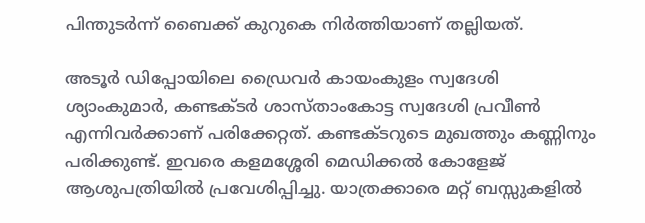പിന്തുടർന്ന് ബൈക്ക് കുറുകെ നിർത്തിയാണ് തല്ലിയത്.

അടൂർ ഡിപ്പോയിലെ ഡ്രൈവർ കായംകുളം സ്വദേശി ശ്യാംകുമാർ, കണ്ടക്ടർ ശാസ്താംകോട്ട സ്വദേശി പ്രവീൺ എന്നിവർക്കാണ് പരിക്കേറ്റത്. കണ്ടക്ടറുടെ മുഖത്തും കണ്ണിനും പരിക്കുണ്ട്. ഇവരെ കളമശ്ശേരി മെഡിക്കൽ കോളേജ് ആശുപത്രിയിൽ പ്രവേശിപ്പിച്ചു. യാത്രക്കാരെ മറ്റ് ബസ്സുകളിൽ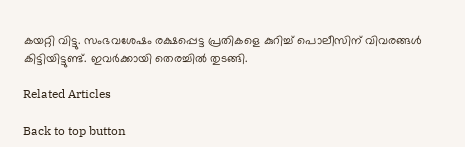കയറ്റി വിട്ടു. സംഭവശേഷം രക്ഷപ്പെട്ട പ്രതികളെ കുറിച്ച് പൊലീസിന് വിവരങ്ങൾ കിട്ടിയിട്ടുണ്ട്. ഇവർക്കായി തെരച്ചിൽ തുടങ്ങി.

Related Articles

Back to top button